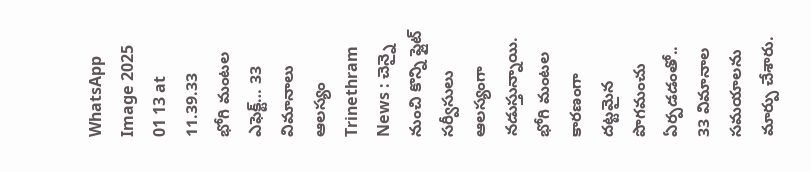WhatsApp Image 2025 01 13 at 11.39.33
భోగి మంటల ఎఫెక్ట్… 33 విమానాలు ఆలస్యం
Trinethram News : చెన్నై నుంచి కొన్ని ఫ్లైట్ సర్వీసులు ఆలస్యంగా నడుస్తున్నాయి. భోగి మంటల కారణంగా దట్టమైన పొగమంచు ఏర్పడడంతో.. 33 విమానాల సమయాలను మార్పు చేశారు.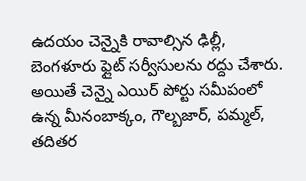ఉదయం చెన్నైకి రావాల్సిన ఢిల్లీ, బెంగళూరు ఫ్లైట్ సర్వీసులను రద్దు చేశారు. అయితే చెన్నై ఎయిర్ పోర్టు సమీపంలో ఉన్న మీనంబాక్కం, గౌల్బజార్, పమ్మల్, తదితర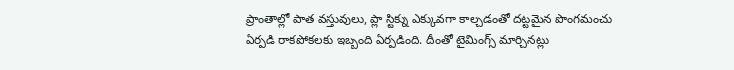ప్రాంతాల్లో పాత వస్తువులు, ప్లా స్టిక్ను ఎక్కువగా కాల్చడంతో దట్టమైన పొంగమంచు ఏర్పడి రాకపోకలకు ఇబ్బంది ఏర్పడింది. దీంతో టైమింగ్స్ మార్చినట్లు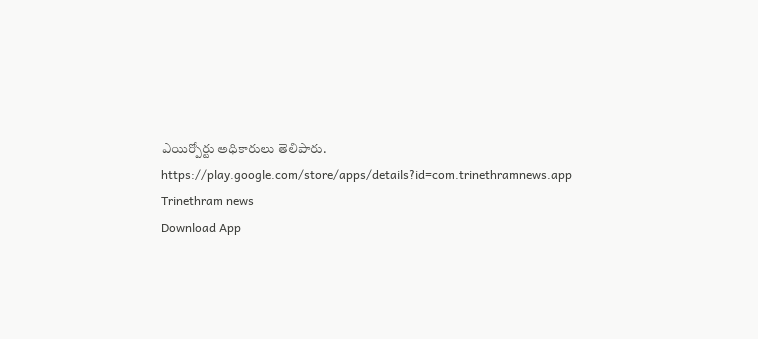ఎయిర్పోర్టు అధికారులు తెలిపారు.
https://play.google.com/store/apps/details?id=com.trinethramnews.app
Trinethram news
Download App